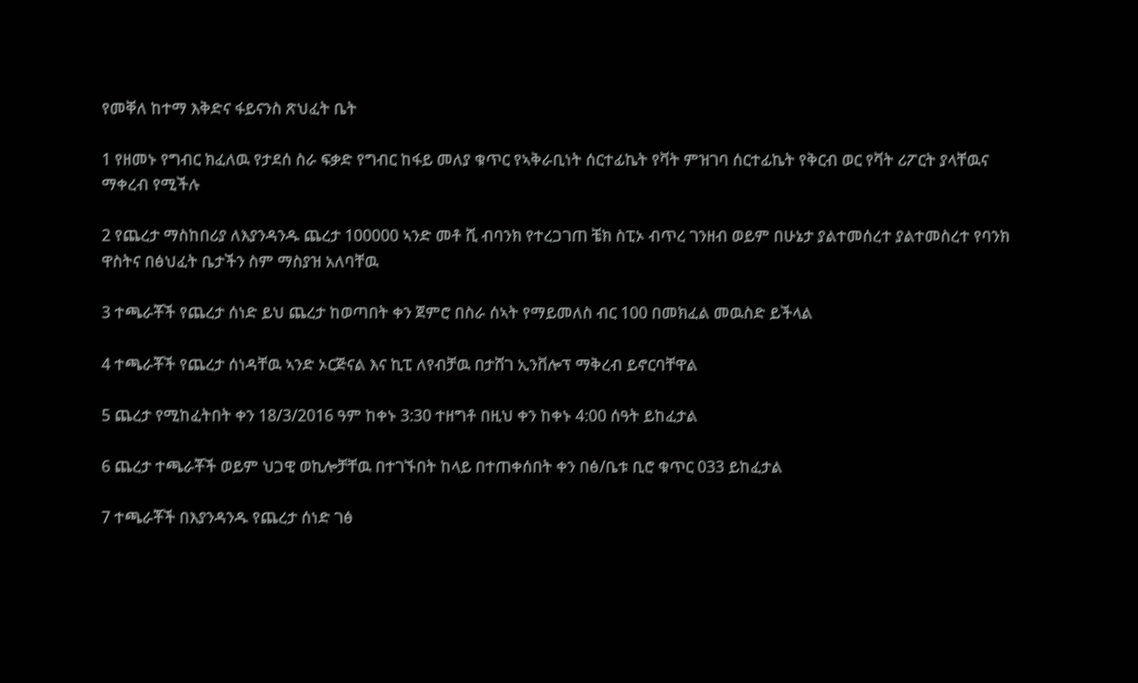የመቐለ ከተማ እቅድና ፋይናንስ ጽህፈት ቤት

1 የዘመኑ የግብር ክፈለዉ የታደሰ ስራ ፍቃድ የግብር ከፋይ መለያ ቁጥር የኣቅራቢነት ሰርተፊኬት የቫት ምዝገባ ሰርተፊኬት የቅርብ ወር የቫት ሪፖርት ያላቸዉና ማቀረብ የሚችሉ

2 የጨረታ ማስከበሪያ ለእያንዳንዱ ጨረታ 100000 ኣንድ መቶ ሺ ብባንክ የተረጋገጠ ቼክ ስፒኦ ብጥረ ገንዘብ ወይም በሁኔታ ያልተመሰረተ ያልተመስረተ የባንክ ዋስትና በፅህፈት ቤታችን ስም ማስያዝ አለባቸዉ

3 ተጫራቾች የጨረታ ሰነድ ይህ ጨረታ ከወጣበት ቀን ጀምሮ በስራ ሰኣት የማይመለስ ብር 100 በመክፈል መዉስድ ይችላል

4 ተጫራቾች የጨረታ ሰነዳቸዉ ኣንድ ኦርጅናል እና ኪፒ ለየብቻዉ በታሸገ ኢንቨሎፕ ማቅረብ ይኖርባቸዋል

5 ጨረታ የሚከፈትበት ቀን 18/3/2016 ዓም ከቀኑ 3:30 ተዘግቶ በዚህ ቀን ከቀኑ 4:00 ሰዓት ይከፈታል

6 ጨረታ ተጫራቾች ወይም ህጋዊ ወኪሎቻቸዉ በተገኙበት ከላይ በተጠቀሰበት ቀን በፅ/ቤቱ ቢሮ ቁጥር 033 ይከፈታል

7 ተጫራቾች በእያንዳንዱ የጨረታ ሰነድ ገፅ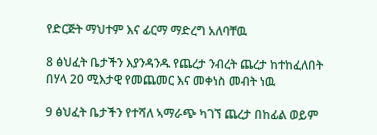የድርጅት ማህተም እና ፊርማ ማድረግ አለባቸዉ

8 ፅህፈት ቤታችን እያንዳንዱ የጨረታ ንብረት ጨረታ ከተከፈለበት በሃላ 20 ሚእታዊ የመጨመር እና መቀነስ መብት ነዉ

9 ፅህፈት ቤታችን የተሻለ ኣማራጭ ካገኘ ጨረታ በከፊል ወይም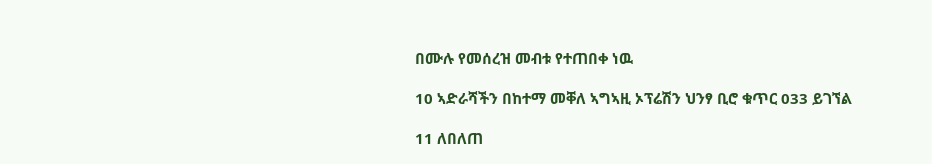በሙሉ የመሰረዝ መብቱ የተጠበቀ ነዉ

10 ኣድራሻችን በከተማ መቐለ ኣግኣዚ ኦፕሬሽን ህንፃ ቢሮ ቁጥር 033 ይገኘል

11 ለበለጠ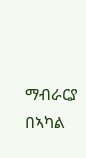ማብራርያ በኣካል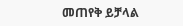መጠየቅ ይቻላል